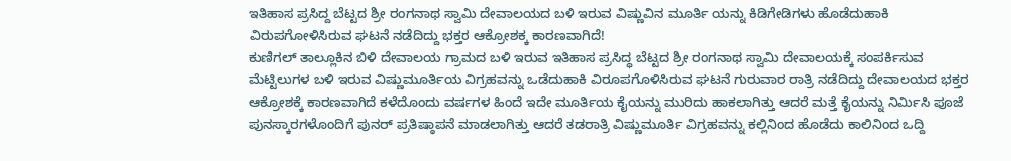ಇತಿಹಾಸ ಪ್ರಸಿದ್ದ ಬೆಟ್ಟದ ಶ್ರೀ ರಂಗನಾಥ ಸ್ವಾಮಿ ದೇವಾಲಯದ ಬಳಿ ಇರುವ ವಿಷ್ಣುವಿನ ಮೂರ್ತಿ ಯನ್ನು ಕಿಡಿಗೇಡಿಗಳು ಹೊಡೆದುಹಾಕಿ ವಿರುಪಗೋಳಿಸಿರುವ ಘಟನೆ ನಡೆದಿದ್ದು ಭಕ್ತರ ಆಕ್ರೋಶಕ್ಕ ಕಾರಣವಾಗಿದೆ!
ಕುಣಿಗಲ್ ತಾಲ್ಲೂಕಿನ ಬಿಳಿ ದೇವಾಲಯ ಗ್ರಾಮದ ಬಳಿ ಇರುವ ಇತಿಹಾಸ ಪ್ರಸಿದ್ಧ ಬೆಟ್ಟದ ಶ್ರೀ ರಂಗನಾಥ ಸ್ವಾಮಿ ದೇವಾಲಯಕ್ಕೆ ಸಂಪರ್ಕಿಸುವ ಮೆಟ್ಟಿಲುಗಳ ಬಳಿ ಇರುವ ವಿಷ್ಣುಮೂರ್ತಿಯ ವಿಗ್ರಹವನ್ನು ಒಡೆದುಹಾಕಿ ವಿರೂಪಗೊಳಿಸಿರುವ ಘಟನೆ ಗುರುವಾರ ರಾತ್ರಿ ನಡೆದಿದ್ದು ದೇವಾಲಯದ ಭಕ್ತರ ಆಕ್ರೋಶಕ್ಕೆ ಕಾರಣವಾಗಿದೆ ಕಳೆದೊಂದು ವರ್ಷಗಳ ಹಿಂದೆ ಇದೇ ಮೂರ್ತಿಯ ಕೈಯನ್ನು ಮುರಿದು ಹಾಕಲಾಗಿತ್ತು ಆದರೆ ಮತ್ತೆ ಕೈಯನ್ನು ನಿರ್ಮಿಸಿ ಪೂಜೆ ಪುನಸ್ಕಾರಗಳೊಂದಿಗೆ ಪುನರ್ ಪ್ರತಿಷ್ಠಾಪನೆ ಮಾಡಲಾಗಿತ್ತು ಆದರೆ ತಡರಾತ್ರಿ ವಿಷ್ಣುಮೂರ್ತಿ ವಿಗ್ರಹವನ್ನು ಕಲ್ಲಿನಿಂದ ಹೊಡೆದು ಕಾಲಿನಿಂದ ಒದ್ದಿ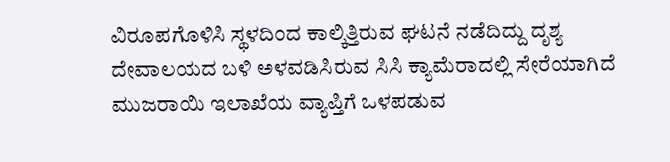ವಿರೂಪಗೊಳಿಸಿ ಸ್ಥಳದಿಂದ ಕಾಲ್ಕಿತ್ತಿರುವ ಘಟನೆ ನಡೆದಿದ್ದು ದೃಶ್ಯ ದೇವಾಲಯದ ಬಳಿ ಅಳವಡಿಸಿರುವ ಸಿಸಿ ಕ್ಯಾಮೆರಾದಲ್ಲಿ ಸೇರೆಯಾಗಿದೆ
ಮುಜರಾಯಿ ಇಲಾಖೆಯ ವ್ಯಾಪ್ತಿಗೆ ಒಳಪಡುವ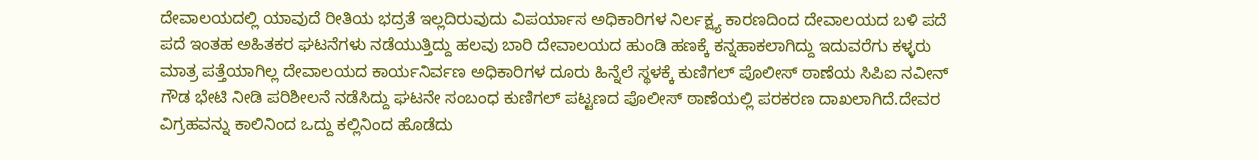ದೇವಾಲಯದಲ್ಲಿ ಯಾವುದೆ ರೀತಿಯ ಭದ್ರತೆ ಇಲ್ಲದಿರುವುದು ವಿಪರ್ಯಾಸ ಅಧಿಕಾರಿಗಳ ನಿರ್ಲಕ್ಷ್ಯ ಕಾರಣದಿಂದ ದೇವಾಲಯದ ಬಳಿ ಪದೆ ಪದೆ ಇಂತಹ ಅಹಿತಕರ ಘಟನೆಗಳು ನಡೆಯುತ್ತಿದ್ದು ಹಲವು ಬಾರಿ ದೇವಾಲಯದ ಹುಂಡಿ ಹಣಕ್ಕೆ ಕನ್ನಹಾಕಲಾಗಿದ್ದು ಇದುವರೆಗು ಕಳ್ಳರು ಮಾತ್ರ ಪತ್ತೆಯಾಗಿಲ್ಲ ದೇವಾಲಯದ ಕಾರ್ಯನಿರ್ವಣ ಅಧಿಕಾರಿಗಳ ದೂರು ಹಿನ್ನೆಲೆ ಸ್ಥಳಕ್ಕೆ ಕುಣಿಗಲ್ ಪೊಲೀಸ್ ಠಾಣೆಯ ಸಿಪಿಐ ನವೀನ್ ಗೌಡ ಭೇಟಿ ನೀಡಿ ಪರಿಶೀಲನೆ ನಡೆಸಿದ್ದು ಘಟನೇ ಸಂಬಂಧ ಕುಣಿಗಲ್ ಪಟ್ಟಣದ ಪೊಲೀಸ್ ಠಾಣೆಯಲ್ಲಿ ಪರಕರಣ ದಾಖಲಾಗಿದೆ.ದೇವರ ವಿಗ್ರಹವನ್ನು ಕಾಲಿನಿಂದ ಒದ್ದು ಕಲ್ಲಿನಿಂದ ಹೊಡೆದು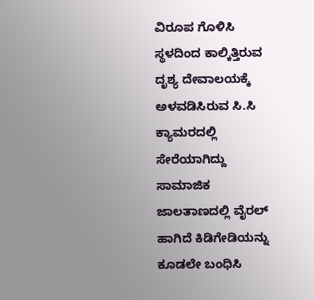ವಿರೂಪ ಗೊಳಿಸಿ ಸ್ಥಳದಿಂದ ಕಾಲ್ಕಿತ್ತಿರುವ ದೃಶ್ಯ ದೇವಾಲಯಕ್ಕೆ ಅಳವಡಿಸಿರುವ ಸಿ.ಸಿ ಕ್ಯಾಮರದಲ್ಲಿ ಸೇರೆಯಾಗಿದ್ದು ಸಾಮಾಜಿಕ ಜಾಲತಾಣದಲ್ಲಿ ವೈರಲ್ ಹಾಗಿದೆ ಕಿಡಿಗೇಡಿಯನ್ನು ಕೂಡಲೇ ಬಂಧಿಸಿ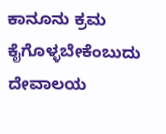ಕಾನೂನು ಕ್ರಮ ಕೈಗೊಳ್ಳಬೇಕೆಂಬುದು ದೇವಾಲಯ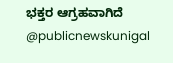ಭಕ್ತರ ಆಗ್ರಹವಾಗಿದೆ @publicnewskunigal